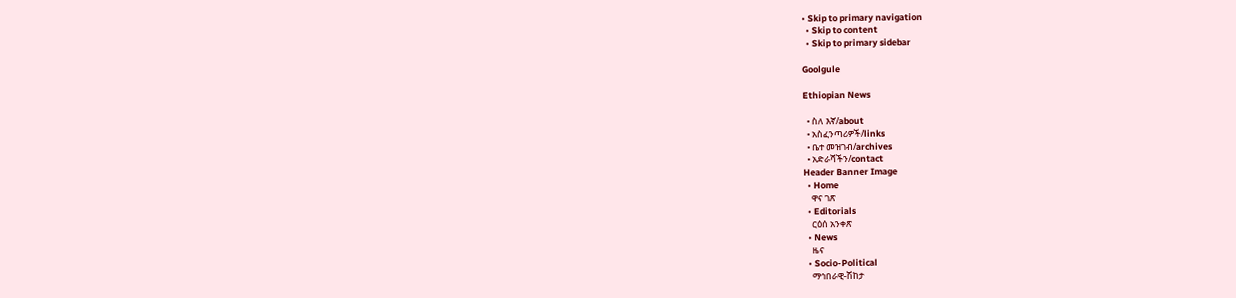• Skip to primary navigation
  • Skip to content
  • Skip to primary sidebar

Goolgule

Ethiopian News

  • ስለ እኛ/about
  • አስፈንጣሪዎች/links
  • ቤተ መዝገብ/archives
  • አድራሻችን/contact
Header Banner Image
  • Home
    ዋና ገጽ
  • Editorials
    ርዕሰ አንቀጽ
  • News
    ዜና
  • Socio-Political
    ማኅበራዊ-ሽከታ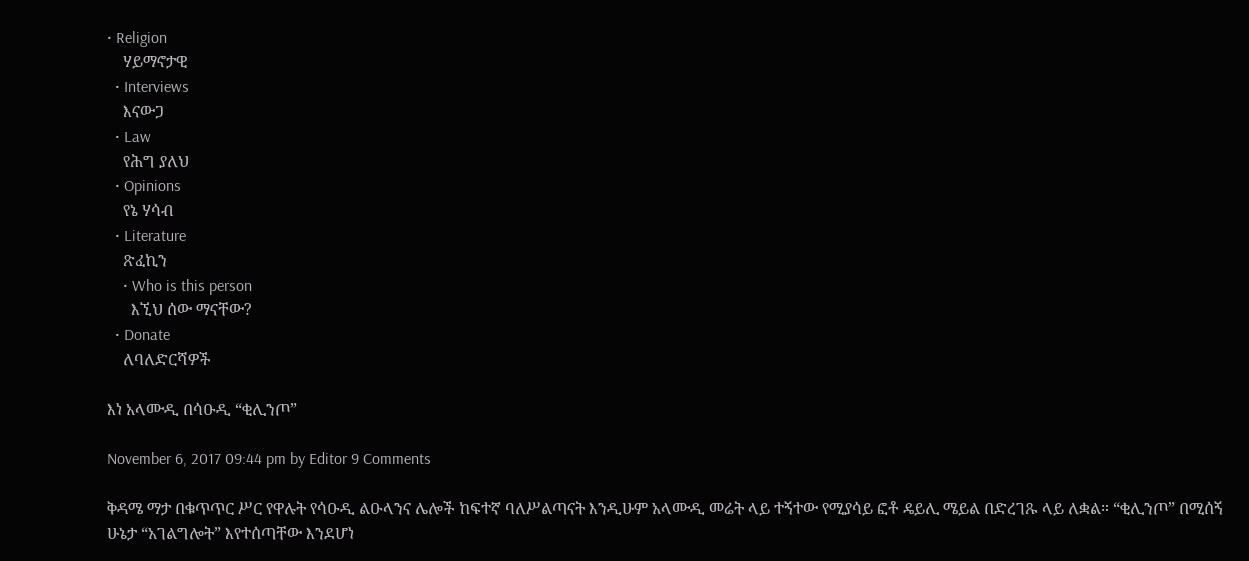• Religion
    ሃይማኖታዊ
  • Interviews
    እናውጋ
  • Law
    የሕግ ያለህ
  • Opinions
    የኔ ሃሳብ
  • Literature
    ጽፈኪን
    • Who is this person
      እኚህ ሰው ማናቸው?
  • Donate
    ለባለድርሻዎች

እነ አላሙዲ በሳዑዲ “ቂሊንጦ”

November 6, 2017 09:44 pm by Editor 9 Comments

ቅዳሜ ማታ በቁጥጥር ሥር የዋሉት የሳዑዲ ልዑላንና ሌሎች ከፍተኛ ባለሥልጣናት እንዲሁም አላሙዲ መሬት ላይ ተኝተው የሚያሳይ ፎቶ ዴይሊ ሜይል በድረገጹ ላይ ለቋል። “ቂሊንጦ” በሚሰኝ ሁኔታ “አገልግሎት” እየተሰጣቸው እንደሆነ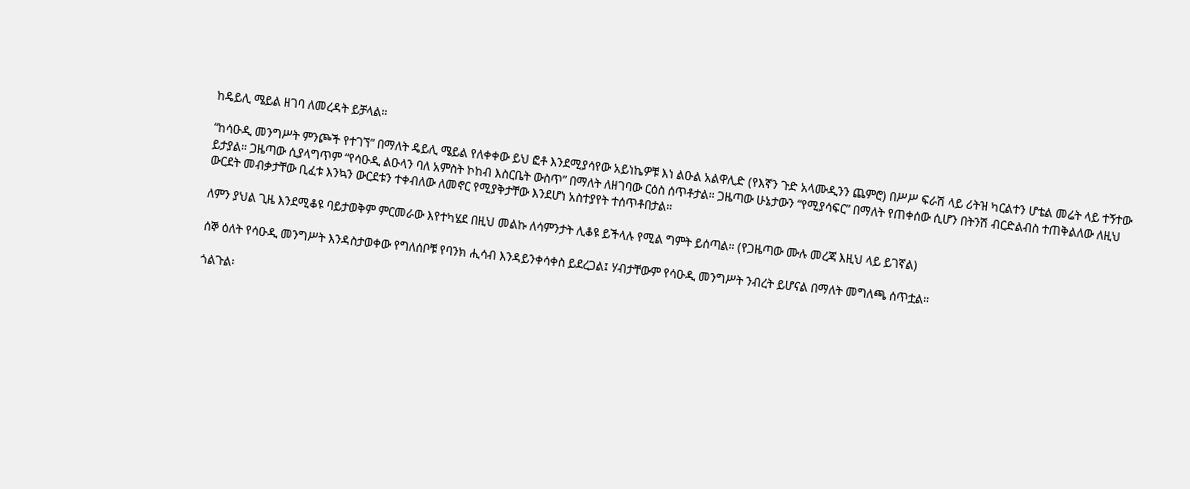ከዴይሊ ሜይል ዘገባ ለመረዳት ይቻላል።

“ከሳዑዲ መንግሥት ምንጮች የተገኘ” በማለት ዴይሊ ሜይል የለቀቀው ይህ ፎቶ እንደሚያሳየው አይነኬዎቹ እነ ልዑል አልዋሊድ (የእኛን ጉድ አላሙዲንን ጨምሮ) በሥሥ ፍራሽ ላይ ሪትዝ ካርልተን ሆቴል መሬት ላይ ተኝተው ይታያል። ጋዜጣው ሲያላግጥም “የሳዑዲ ልዑላን ባለ አምስት ኮከብ እስርቤት ውስጥ” በማለት ለዘገባው ርዕስ ሰጥቶታል። ጋዜጣው ሁኔታውን “የሚያሳፍር” በማለት የጠቀሰው ሲሆን በትንሽ ብርድልብስ ተጠቅልለው ለዚህ ውርደት መብቃታቸው ቢፈቱ እንኳን ውርደቱን ተቀብለው ለመኖር የሚያቅታቸው እንደሆነ አስተያየት ተሰጥቶበታል።

ለምን ያህል ጊዜ እንደሚቆዩ ባይታወቅም ምርመራው እየተካሄደ በዚህ መልኩ ለሳምንታት ሊቆዩ ይችላሉ የሚል ግምት ይሰጣል። (የጋዜጣው ሙሉ መረጃ እዚህ ላይ ይገኛል)

ሰኞ ዕለት የሳዑዲ መንግሥት እንዳስታወቀው የግለሰቦቹ የባንክ ሒሳብ እንዳይንቀሳቀስ ይደረጋል፤ ሃብታቸውም የሳዑዲ መንግሥት ንብረት ይሆናል በማለት መግለጫ ሰጥቷል።

ጎልጉል፡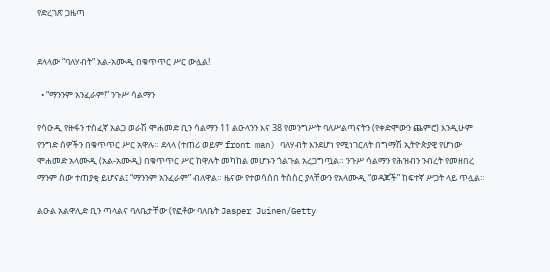የድረገጽ ጋዜጣ


ደላላው “ባለሃብት” አል-አሙዲ በቁጥጥር ሥር ውሏል!

  • “ማንንም አንፈራም!” ንጉሥ ሳልማን

የሳዑዲ የዙፋን ተስፈኛ አልጋ ወራሽ ሞሐመድ ቢን ሳልማን 11 ልዑላንን እና 38 የመንግሥት ባለሥልጣናትን (የቀድሞውን ጨምሮ) እንዲሁም የንግድ ሰዎችን በቁጥጥር ሥር አዋሉ። ደላላ (ተጠሪ ወይም front man) ባለሃብት እንደሆነ የሚነገርለት በግማሽ ኢትዮጵያዊ የሆነው ሞሐመድ አላሙዲ (አል-አሙዲ) በቁጥጥር ሥር ከዋሉት መካከል መሆኑን ጎልጉል አረጋግጧል። ንጉሥ ሳልማን የሕዝብን ንብረት የመዘበረ ማንም ሰው ተጠያቂ ይሆናል፤ “ማንንም አንፈራም” ብለዋል። ዜናው የተወሳሰበ ትስስር ያላቸውን የአላሙዲ “ወዳጆች” ከፍተኛ ሥጋት ላይ ጥሏል።

ልዑል አልዋሊድ ቢን ጣላልና ባለቤታቸው (የፎቶው ባለቤት Jasper Juinen/Getty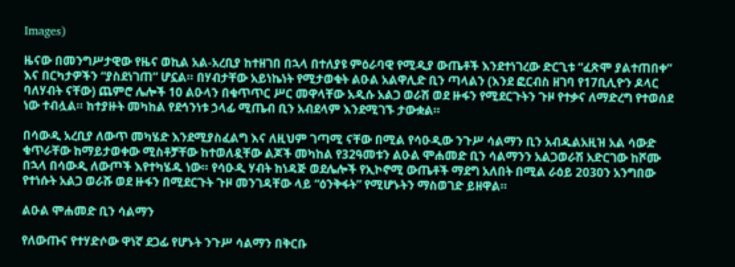Images)

ዜናው በመንግሥታዊው የዜና ወኪል አል-አረቢያ ከተዘገበ በኋላ በተለያዩ ምዕራባዊ የሚዲያ ውጤቶች እንደተነገረው ድርጊቱ “ፈጽሞ ያልተጠበቀ” እና በርካታዎችን “ያስደነገጠ” ሆኗል። በሃብታቸው አይነኬነት የሚታወቁት ልዑል አልዋሊድ ቢን ጣላልን (እንደ ፎርብስ ዘገባ የ17ቢሊዮን ዶላር ባለሃብት ናቸው) ጨምሮ ሌሎች 10 ልዑላን በቁጥጥር ሥር መዋላቸው አዲሱ አልጋ ወራሽ ወደ ዙፋን የሚደርጉትን ጉዞ የተቃና ለማድረግ የተወሰደ ነው ተብሏል። ከተያዙት መካከል የደኅንነቱ ኃላፊ ሚጤብ ቢን አብደላም እንደሚገኙ ታውቋል።

በሳውዲ አረቢያ ለውጥ መካሄድ እንደሚያስፈልግ እና ለዚህም ገጣሚ ናቸው በሚል የሳዑዲው ንጉሥ ሳልማን ቢን አብዱልአዚዝ አል ሳውድ ቁጥራቸው ከማይታወቀው ሚስቶቻቸው ከተወለዷቸው ልጆች መካከል የ32ዓመቱን ልዑል ሞሐመድ ቢን ሳልማንን አልጋወራሽ አድርገው ከሾሙ በኋላ በሳውዲ ለውጦች እየተካሄዱ ነው። የሳዑዲ ሃብት ከነዳጅ ወደሌሎች የኢኮኖሚ ውጤቶች ማደግ አለበት በሚል ራዕይ 2030ን አንግበው የተነሱት አልጋ ወራሹ ወደ ዙፋን በሚደርጉት ጉዞ መንገዳቸው ላይ “ዕንቅፋት” የሚሆኑትን ማስወገድ ይዘዋል።

ልዑል ሞሐመድ ቢን ሳልማን

የለውጡና የተሃድሶው ዋነኛ ደጋፊ የሆኑት ንጉሥ ሳልማን በቅርቡ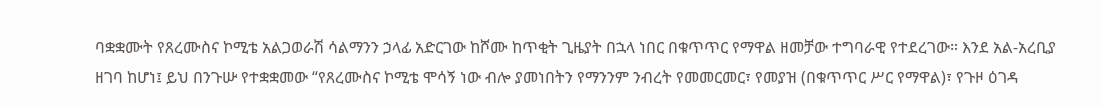ባቋቋሙት የጸረሙስና ኮሚቴ አልጋወራሽ ሳልማንን ኃላፊ አድርገው ከሾሙ ከጥቂት ጊዜያት በኋላ ነበር በቁጥጥር የማዋል ዘመቻው ተግባራዊ የተደረገው። እንደ አል-አረቢያ ዘገባ ከሆነ፤ ይህ በንጉሡ የተቋቋመው “የጸረሙስና ኮሚቴ ሞሳኝ ነው ብሎ ያመነበትን የማንንም ንብረት የመመርመር፣ የመያዝ (በቁጥጥር ሥር የማዋል)፣ የጉዞ ዕገዳ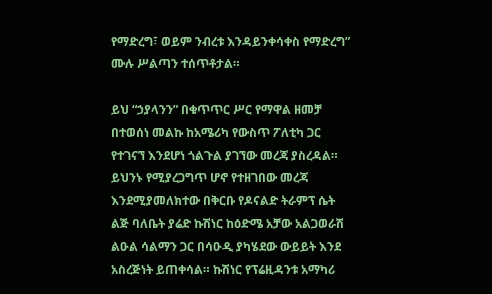የማድረግ፣ ወይም ንብረቱ እንዳይንቀሳቀስ የማድረግ” ሙሉ ሥልጣን ተሰጥቶታል።

ይህ “ኃያላንን” በቁጥጥር ሥር የማዋል ዘመቻ በተወሰነ መልኩ ከአሜሪካ የውስጥ ፖለቲካ ጋር የተገናኘ እንደሆነ ጎልጉል ያገኘው መረጃ ያስረዳል። ይህንኑ የሚያረጋግጥ ሆኖ የተዘገበው መረጃ እንደሚያመለክተው በቅርቡ የዶናልድ ትራምፕ ሴት ልጅ ባለቤት ያሬድ ኩሽነር ከዕድሜ አቻው አልጋወራሽ ልዑል ሳልማን ጋር በሳዑዲ ያካሄደው ውይይት እንደ አስረጅነት ይጠቀሳል። ኩሽነር የፕሬዚዳንቱ አማካሪ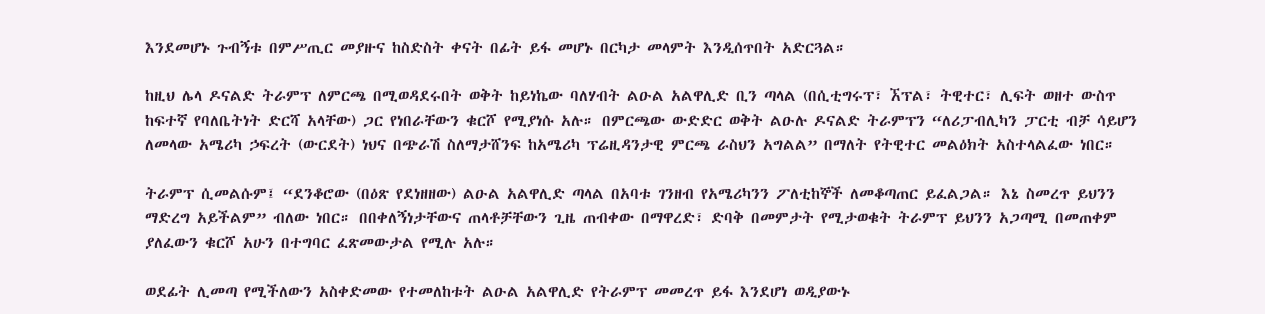እንደመሆኑ ጉብኝቱ በምሥጢር መያዙና ከስድስት ቀናት በፊት ይፋ መሆኑ በርካታ መላምት እንዲሰጥበት አድርጓል።

ከዚህ ሌላ ዶናልድ ትራምፕ ለምርጫ በሚወዳደሩበት ወቅት ከይነኬው ባለሃብት ልዑል አልዋሊድ ቢን ጣላል (በሲቲግሩፕ፣ ኧፕል፣ ትዊተር፣ ሊፍት ወዘተ ውስጥ ከፍተኛ የባለቤትነት ድርሻ አላቸው) ጋር የነበራቸውን ቁርሾ የሚያነሱ አሉ። በምርጫው ውድድር ወቅት ልዑሉ ዶናልድ ትራምፕን “ለሪፓብሊካን ፓርቲ ብቻ ሳይሆን ለመላው አሜሪካ ኃፍረት (ውርደት) ነህና በጭራሽ ስለማታሸንፍ ከአሜሪካ ፕሬዚዳንታዊ ምርጫ ራስህን አግልል” በማለት የትዊተር መልዕክት አስተላልፈው ነበር።

ትራምፕ ሲመልሱም፤ “ደንቆሮው (በዕጽ የደነዘዘው) ልዑል አልዋሊድ ጣላል በአባቱ ገንዘብ የአሜሪካንን ፖለቲከኞች ለመቆጣጠር ይፈልጋል። እኔ ስመረጥ ይህንን ማድረግ አይችልም” ብለው ነበር። በበቀለኝነታቸውና ጠላቶቻቸውን ጊዜ ጠብቀው በማዋረድ፣ ድባቅ በመምታት የሚታወቁት ትራምፕ ይህንን አጋጣሚ በመጠቀም ያለፈውን ቁርሾ አሁን በተግባር ፈጽመውታል የሚሉ አሉ።

ወደፊት ሊመጣ የሚችለውን አስቀድመው የተመለከቱት ልዑል አልዋሊድ የትራምፕ መመረጥ ይፋ እንደሆነ ወዲያውኑ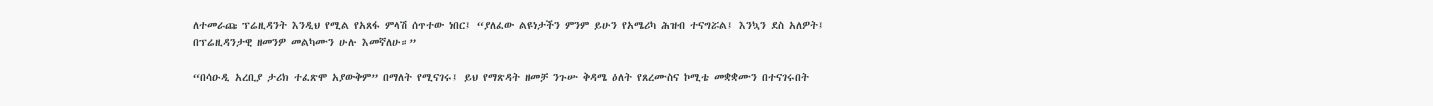ለተመራጩ ፕሬዚዳንት እንዲህ የሚል የአጸፋ ምላሽ ሰጥተው ነበር፤ “ያለፈው ልዩነታችን ምንም ይሁን የአሜሪካ ሕዝብ ተናግሯል፤ እንኳን ደስ አለዎት፤ በፕሬዚዳንታዊ ዘመንዎ መልካሙን ሁሉ እመኛለሁ።”

“በሳዑዲ አረቢያ ታሪክ ተፈጽሞ አያውቅም” በማለት የሚናገሩ፤ ይህ የማጽዳት ዘመቻ ንጉሡ ቅዳሜ ዕለት የጸረሙስና ኮሚቴ መቋቋሙን በተናገሩበት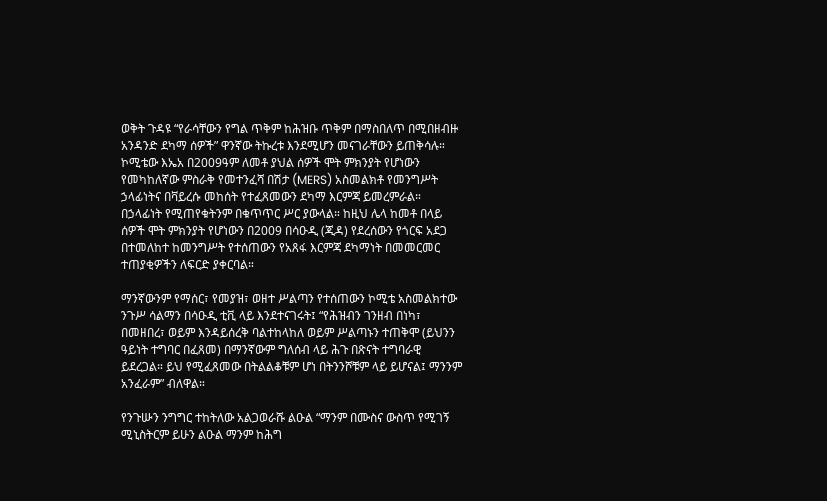ወቅት ጉዳዩ “የራሳቸውን የግል ጥቅም ከሕዝቡ ጥቅም በማስበለጥ በሚበዘብዙ አንዳንድ ደካማ ሰዎች” ዋንኛው ትኩረቱ እንደሚሆን መናገራቸውን ይጠቅሳሉ። ኮሚቴው እኤአ በ2009ዓም ለመቶ ያህል ሰዎች ሞት ምክንያት የሆነውን የመካከለኛው ምስራቅ የመተንፈሻ በሽታ (MERS) አስመልክቶ የመንግሥት ኃላፊነትና በቫይረሱ መከሰት የተፈጸመውን ደካማ እርምጃ ይመረምራል። በኃላፊነት የሚጠየቁትንም በቁጥጥር ሥር ያውላል። ከዚህ ሌላ ከመቶ በላይ ሰዎች ሞት ምክንያት የሆነውን በ2009 በሳዑዲ (ጂዳ) የደረሰውን የጎርፍ አደጋ በተመለከተ ከመንግሥት የተሰጠውን የአጸፋ እርምጃ ደካማነት በመመርመር ተጠያቂዎችን ለፍርድ ያቀርባል።

ማንኛውንም የማሰር፣ የመያዝ፣ ወዘተ ሥልጣን የተሰጠውን ኮሚቴ አስመልክተው ንጉሥ ሳልማን በሳዑዲ ቲቪ ላይ እንደተናገሩት፤ “የሕዝብን ገንዘብ በነካ፣ በመዘበረ፣ ወይም እንዳይሰረቅ ባልተከላከለ ወይም ሥልጣኑን ተጠቅሞ (ይህንን ዓይነት ተግባር በፈጸመ) በማንኛውም ግለሰብ ላይ ሕጉ በጽናት ተግባራዊ ይደረጋል። ይህ የሚፈጸመው በትልልቆቹም ሆነ በትንንሾቹም ላይ ይሆናል፤ ማንንም አንፈራም” ብለዋል።

የንጉሡን ንግግር ተከትለው አልጋወራሹ ልዑል “ማንም በሙስና ውስጥ የሚገኝ ሚኒስትርም ይሁን ልዑል ማንም ከሕግ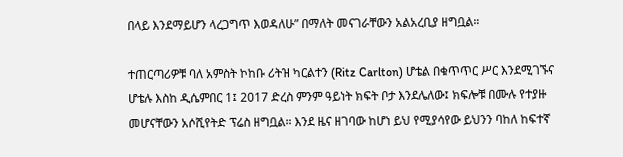በላይ እንደማይሆን ላረጋግጥ እወዳለሁ” በማለት መናገራቸውን አልአረቢያ ዘግቧል።

ተጠርጣሪዎቹ ባለ አምስት ኮከቡ ሪትዝ ካርልተን (Ritz Carlton) ሆቴል በቁጥጥር ሥር እንደሚገኙና ሆቴሉ እስከ ዲሴምበር 1፤ 2017 ድረስ ምንም ዓይነት ክፍት ቦታ እንደሌለው፤ ክፍሎቹ በሙሉ የተያዙ መሆናቸውን አሶሺየትድ ፕሬስ ዘግቧል። እንደ ዜና ዘገባው ከሆነ ይህ የሚያሳየው ይህንን ባከለ ከፍተኛ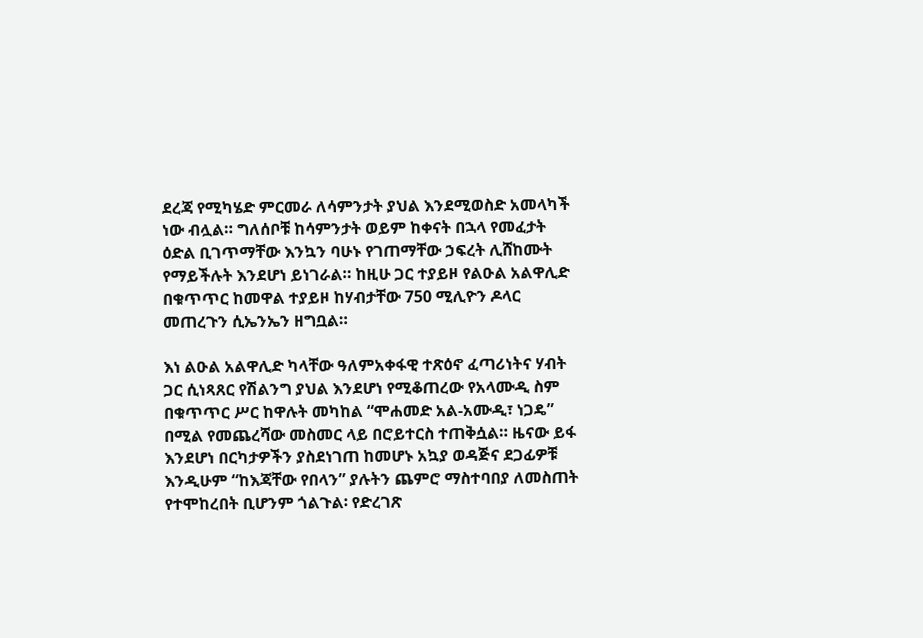ደረጃ የሚካሄድ ምርመራ ለሳምንታት ያህል እንደሚወስድ አመላካች ነው ብሏል። ግለሰቦቹ ከሳምንታት ወይም ከቀናት በኋላ የመፈታት ዕድል ቢገጥማቸው እንኳን ባሁኑ የገጠማቸው ኃፍረት ሊሸከሙት የማይችሉት እንደሆነ ይነገራል። ከዚሁ ጋር ተያይዞ የልዑል አልዋሊድ በቁጥጥር ከመዋል ተያይዞ ከሃብታቸው 750 ሚሊዮን ዶላር መጠረጉን ሲኤንኤን ዘግቧል።

እነ ልዑል አልዋሊድ ካላቸው ዓለምአቀፋዊ ተጽዕኖ ፈጣሪነትና ሃብት ጋር ሲነጻጸር የሽልንግ ያህል እንደሆነ የሚቆጠረው የአላሙዲ ስም በቁጥጥር ሥር ከዋሉት መካከል “ሞሐመድ አል-አሙዲ፣ ነጋዴ” በሚል የመጨረሻው መስመር ላይ በሮይተርስ ተጠቅሷል። ዜናው ይፋ እንደሆነ በርካታዎችን ያስደነገጠ ከመሆኑ አኳያ ወዳጅና ደጋፊዎቹ እንዲሁም “ከእጃቸው የበላን” ያሉትን ጨምሮ ማስተባበያ ለመስጠት የተሞከረበት ቢሆንም ጎልጉል፡ የድረገጽ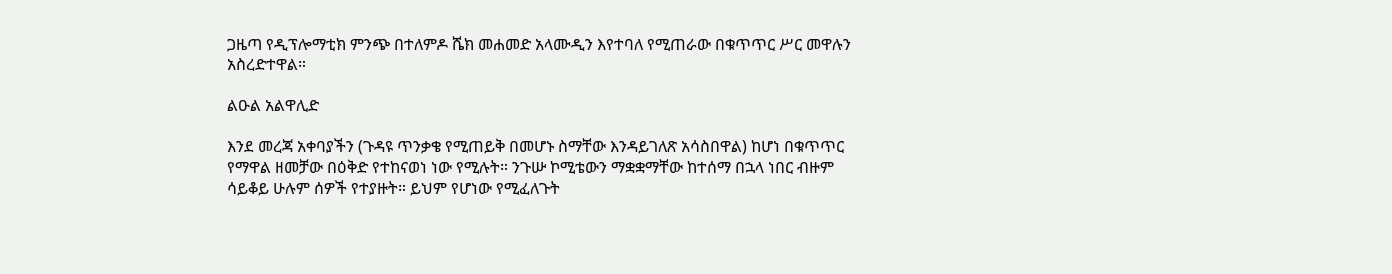ጋዜጣ የዲፕሎማቲክ ምንጭ በተለምዶ ሼክ መሐመድ አላሙዲን እየተባለ የሚጠራው በቁጥጥር ሥር መዋሉን አስረድተዋል።

ልዑል አልዋሊድ

እንደ መረጃ አቀባያችን (ጉዳዩ ጥንቃቄ የሚጠይቅ በመሆኑ ስማቸው እንዳይገለጽ አሳስበዋል) ከሆነ በቁጥጥር የማዋል ዘመቻው በዕቅድ የተከናወነ ነው የሚሉት። ንጉሡ ኮሚቴውን ማቋቋማቸው ከተሰማ በኋላ ነበር ብዙም ሳይቆይ ሁሉም ሰዎች የተያዙት። ይህም የሆነው የሚፈለጉት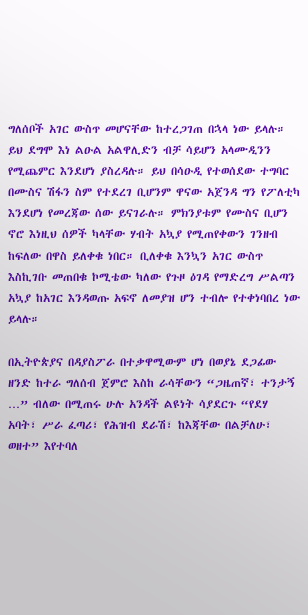ግለሰቦች አገር ውስጥ መሆናቸው ከተረጋገጠ በኋላ ነው ይላሉ። ይህ ደግሞ እነ ልዑል አልዋሊድን ብቻ ሳይሆን አላሙዲንን የሚጨምር እንደሆነ ያስረዳሉ። ይህ በሳዑዲ የተወሰደው ተግባር በሙስና ሽፋን ስም የተደረገ ቢሆንም ዋናው አጀንዳ ግን የፖለቲካ እንደሆነ የመረጃው ሰው ይናገራሉ። ምክንያቱም የሙስና ቢሆን ኖሮ እነዚህ ሰዎች ካላቸው ሃብት አኳያ የሚጠየቀውን ገንዘብ ከፍለው በዋስ ይለቀቁ ነበር። ቢለቀቁ እንኳን አገር ውስጥ እስኪገቡ መጠበቁ ኮሚቴው ካለው የጉዞ ዕገዳ የማድረግ ሥልጣን አኳያ ከአገር እንዳወጡ አፍኖ ለመያዝ ሆን ተብሎ የተቀነባበረ ነው ይላሉ።

በኢትዮጵያና በዳያስፖራ በተቃዋሚውም ሆነ በወያኔ ደጋፊው ዘንድ ከተራ ግለሰብ ጀምሮ እስከ ራሳቸውን “ጋዜጠኛ፣ ተንታኝ …” ብለው በሚጠሩ ሁሉ አንዳች ልዩነት ሳያደርጉ “የደሃ አባት፣ ሥራ ፈጣሪ፣ የሕዝብ ደራሽ፣ ከእጃቸው በልቻለሁ፣ ወዘተ” እየተባለ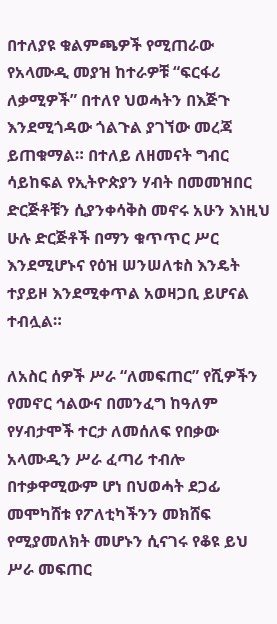በተለያዩ ቁልምጫዎች የሚጠራው የአላሙዲ መያዝ ከተራዎቹ “ፍርፋሪ ለቃሚዎች” በተለየ ህወሓትን በእጅጉ እንደሚጎዳው ጎልጉል ያገኘው መረጃ ይጠቁማል። በተለይ ለዘመናት ግብር ሳይከፍል የኢትዮጵያን ሃብት በመመዝበር ድርጅቶቹን ሲያንቀሳቅስ መኖሩ አሁን እነዚህ ሁሉ ድርጅቶች በማን ቁጥጥር ሥር እንደሚሆኑና የዕዝ ሠንሠለቱስ እንዴት ተያይዞ እንደሚቀጥል አወዛጋቢ ይሆናል ተብሏል።

ለአስር ሰዎች ሥራ “ለመፍጠር” የሺዎችን የመኖር ኅልውና በመንፈግ ከዓለም የሃብታሞች ተርታ ለመሰለፍ የበቃው አላሙዲን ሥራ ፈጣሪ ተብሎ በተቃዋሚውም ሆነ በህወሓት ደጋፊ መሞካሸቱ የፖለቲካችንን መክሸፍ የሚያመለክት መሆኑን ሲናገሩ የቆዩ ይህ ሥራ መፍጠር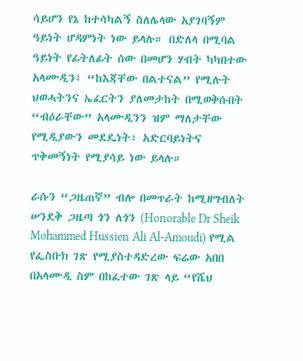ሳይሆን የኔ ከተሳካልኝ ስለሌላው አያገባኝም ዓይነት ሆዳምነት ነው ይላሉ። በድለላ በሚባል ዓይነት የፊትለፊት ሰው በመሆን ሃብት ካካበተው አላሙዲን፤ “ከእጃቸው በልተናል” የሚሉት ህወሓትንና ኤፈርትን ያለመታከት በሚወቅሱበት “ብዕራቸው” አላሙዲንን ዝም ማለታቸው የሚዲያውን መደዴነት፣ አድርባይነትና ጥቅመኝነት የሚያሳይ ነው ይላሉ።

ራሱን “ጋዜጠኛ” ብሎ በመጥራት ከሚዘግብለት ሠንደቅ ጋዜጣ ጎን ለጎን (Honorable Dr Sheik Mohammed Hussien Ali Al-Amoudi) የሚል የፌስቡክ ገጽ የሚያስተዳድረው ፍሬው አበበ በአላሙዲ ስም በከፈተው ገጽ ላይ “የሼህ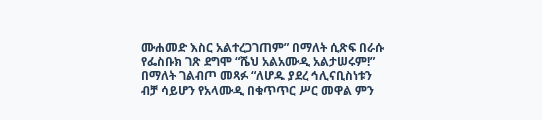ሙሐመድ እስር አልተረጋገጠም” በማለት ሲጽፍ በራሱ የፌስቡክ ገጽ ደግሞ “ሼህ አልአሙዲ አልታሠሩም!” በማለት ገልብጦ መጻፉ “ለሆዱ ያደረ ኅሊናቢስነቱን ብቻ ሳይሆን የአላሙዲ በቁጥጥር ሥር መዋል ምን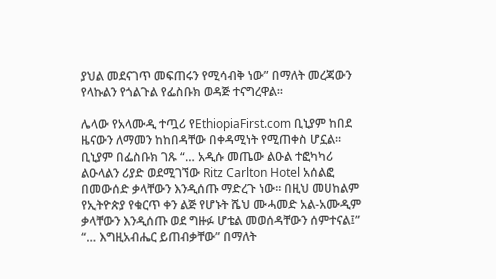ያህል መደናገጥ መፍጠሩን የሚሳብቅ ነው” በማለት መረጃውን የላኩልን የጎልጉል የፌስቡክ ወዳጅ ተናግረዋል።

ሌላው የአላሙዲ ተጧሪ የEthiopiaFirst.com ቢኒያም ከበደ ዜናውን ለማመን ከከበዳቸው በቀዳሚነት የሚጠቀስ ሆኗል። ቢኒያም በፌስቡክ ገጹ “… አዲሱ መጤው ልዑል ተፎካካሪ ልዑላልን ሪያድ ወደሚገኘው Ritz Carlton Hotel አሰልፎ በመውሰድ ቃላቸውን እንዲሰጡ ማድረጉ ነው። በዚህ መሀከልም የኢትዮጵያ የቁርጥ ቀን ልጅ የሆኑት ሼህ ሙሓመድ አል-አሙዲም ቃላቸውን እንዲሰጡ ወደ ግዙፉ ሆቴል መወሰዳቸውን ሰምተናል፤” “… እግዚአብሔር ይጠብቃቸው” በማለት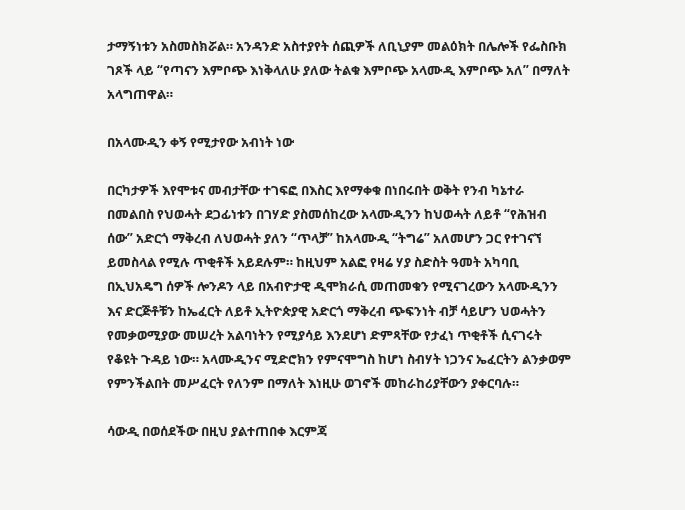ታማኝነቱን አስመስክሯል። አንዳንድ አስተያየት ሰጪዎች ለቢኒያም መልዕክት በሌሎች የፌስቡክ ገጾች ላይ “የጣናን እምቦጭ እነቅላለሁ ያለው ትልቁ እምቦጭ አላሙዲ እምቦጭ አለ” በማለት አላግጠዋል።

በአላሙዲን ቀኝ የሚታየው አብነት ነው

በርካታዎች እየሞቱና መብታቸው ተገፍፎ በእስር እየማቀቁ በነበሩበት ወቅት የንብ ካኔተራ በመልበስ የህወሓት ደጋፊነቱን በገሃድ ያስመሰከረው አላሙዲንን ከህወሓት ለይቶ “የሕዝብ ሰው” አድርጎ ማቅረብ ለህወሓት ያለን “ጥላቻ” ከአላሙዲ “ትግሬ” አለመሆን ጋር የተገናኘ ይመስላል የሚሉ ጥቂቶች አይደሉም። ከዚህም አልፎ የዛሬ ሃያ ስድስት ዓመት አካባቢ በኢህአዴግ ሰዎች ሎንዶን ላይ በአብዮታዊ ዲሞክራሲ መጠመቁን የሚናገረውን አላሙዲንን እና ድርጅቶቹን ከኤፈርት ለይቶ ኢትዮጵያዊ አድርጎ ማቅረብ ጭፍንነት ብቻ ሳይሆን ህወሓትን የመቃወሚያው መሠረት አልባነትን የሚያሳይ እንደሆነ ድምጻቸው የታፈነ ጥቂቶች ሲናገሩት የቆዩት ጉዳይ ነው። አላሙዲንና ሚድሮክን የምናሞግስ ከሆነ ስብሃት ነጋንና ኤፈርትን ልንቃወም የምንችልበት መሥፈርት የለንም በማለት እነዚሁ ወገኖች መከራከሪያቸውን ያቀርባሉ።

ሳውዲ በወሰደችው በዚህ ያልተጠበቀ እርምጃ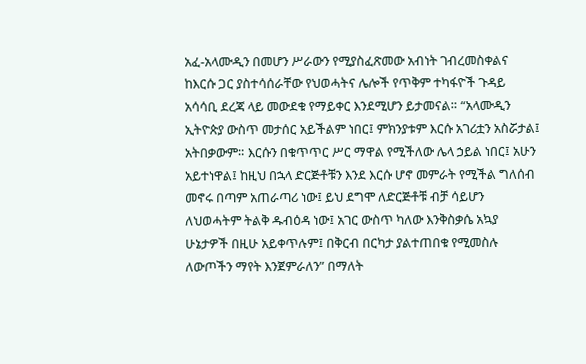አፈ-አላሙዲን በመሆን ሥራውን የሚያስፈጽመው አብነት ገብረመስቀልና ከእርሱ ጋር ያስተሳሰራቸው የህወሓትና ሌሎች የጥቅም ተካፋዮች ጉዳይ አሳሳቢ ደረጃ ላይ መውደቁ የማይቀር እንደሚሆን ይታመናል። “አላሙዲን ኢትዮጵያ ውስጥ መታሰር አይችልም ነበር፤ ምክንያቱም እርሱ አገሪቷን አስሯታል፤ አትበቃውም። እርሱን በቁጥጥር ሥር ማዋል የሚችለው ሌላ ኃይል ነበር፤ አሁን አይተነዋል፤ ከዚህ በኋላ ድርጅቶቹን እንደ እርሱ ሆኖ መምራት የሚችል ግለሰብ መኖሩ በጣም አጠራጣሪ ነው፤ ይህ ደግሞ ለድርጅቶቹ ብቻ ሳይሆን ለህወሓትም ትልቅ ዱብዕዳ ነው፤ አገር ውስጥ ካለው እንቅስቃሴ አኳያ ሁኔታዎች በዚሁ አይቀጥሉም፤ በቅርብ በርካታ ያልተጠበቁ የሚመስሉ ለውጦችን ማየት እንጀምራለን” በማለት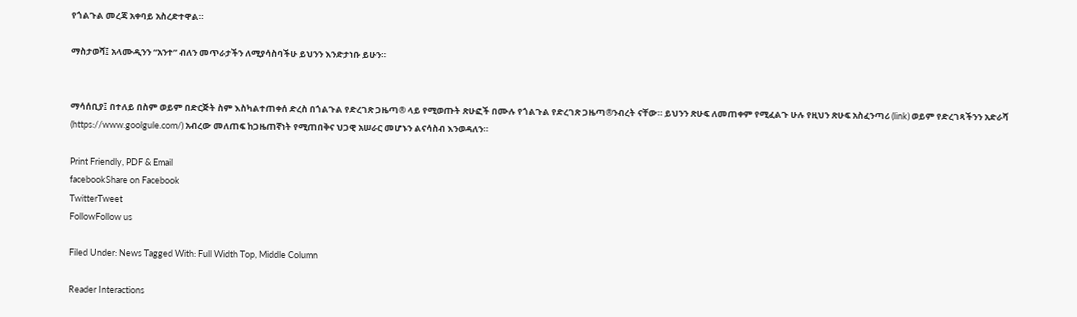የጎልጉል መረጃ አቀባይ አስረድተዋል።

ማስታወሻ፤ አላሙዲንን “አንተ” ብለን መጥራታችን ለሚያሳስባችሁ ይህንን እንድታነቡ ይሁን።


ማሳሰቢያ፤ በተለይ በስም ወይም በድርጅት ስም እስካልተጠቀሰ ድረስ በጎልጉል የድረገጽ ጋዜጣ® ላይ የሚወጡት ጽሁፎች በሙሉ የጎልጉል የድረገጽ ጋዜጣ®ንብረት ናቸው። ይህንን ጽሁፍ ለመጠቀም የሚፈልጉ ሁሉ የዚህን ጽሁፍ አስፈንጣሪ (link) ወይም የድረገጻችንን አድራሻ (https://www.goolgule.com/) አብረው መለጠፍ ከጋዜጠኛነት የሚጠበቅና ህጋዊ አሠራር መሆኑን ልናሳስብ እንወዳለን።

Print Friendly, PDF & Email
facebookShare on Facebook
TwitterTweet
FollowFollow us

Filed Under: News Tagged With: Full Width Top, Middle Column

Reader Interactions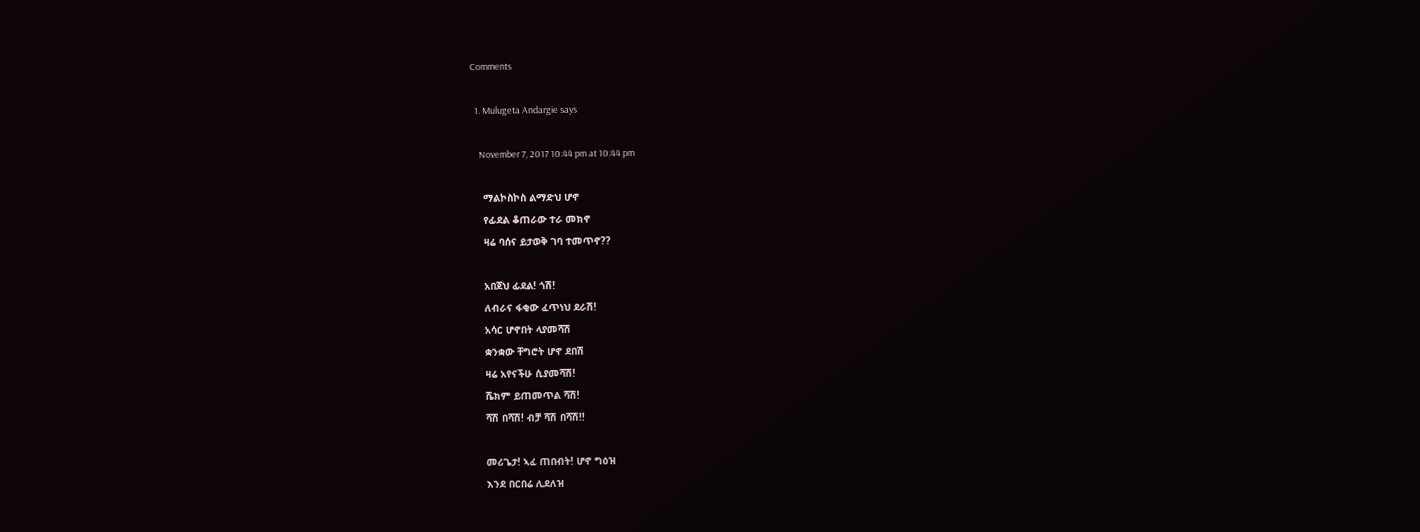Comments

  1. Mulugeta Andargie says

    November 7, 2017 10:44 pm at 10:44 pm

    ማልኮስኮስ ልማድህ ሆኖ
    የፊደል ቆጠራው ተራ መክኖ
    ዛሬ ባሰና ይታወቅ ገባ ተመጥኖ??

    አበጀህ ፊደል! ጎሽ!
    ለብራና ፋቂው ፈጥነህ ደራሽ!
    አሳር ሆኖበት ላያመሻሽ
    ቋንቋው ቸግሮት ሆኖ ደበሽ
    ዛሬ አየናችሁ ሲያመሻሽ!
    ሼክም ይጠመጥል ሻሽ!
    ሻሽ በሻሽ! ብቻ ሻሽ በሻሽ!!

    መሪጌታ! ኣፈ ጠበብት! ሆኖ ግዕዝ
    እንደ በርበሬ ሊደለዝ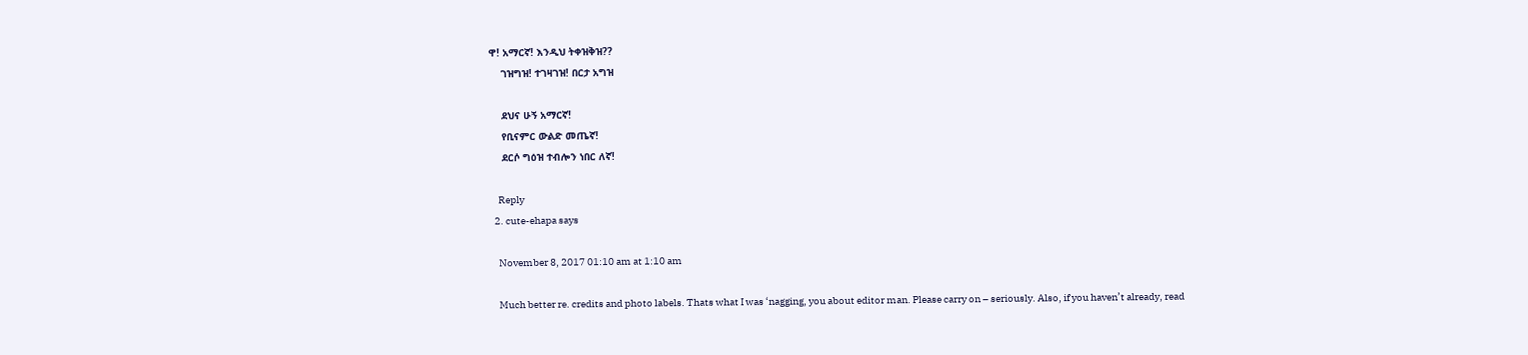ዋ! አማርኛ! እንዲህ ትቀዝቅዝ??
    ገዝግዝ! ተገዛገዝ! በርታ አግዝ

    ደህና ሁኝ አማርኛ!
    የቢናምር ውልድ መጤኛ!
    ደርሶ ግዕዝ ተብሎን ነበር ለኛ!

    Reply
  2. cute-ehapa says

    November 8, 2017 01:10 am at 1:10 am

    Much better re. credits and photo labels. Thats what I was ‘nagging, you about editor man. Please carry on – seriously. Also, if you haven’t already, read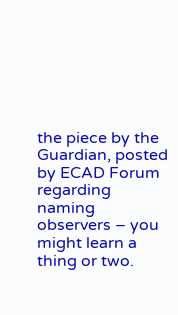the piece by the Guardian, posted by ECAD Forum regarding naming observers – you might learn a thing or two.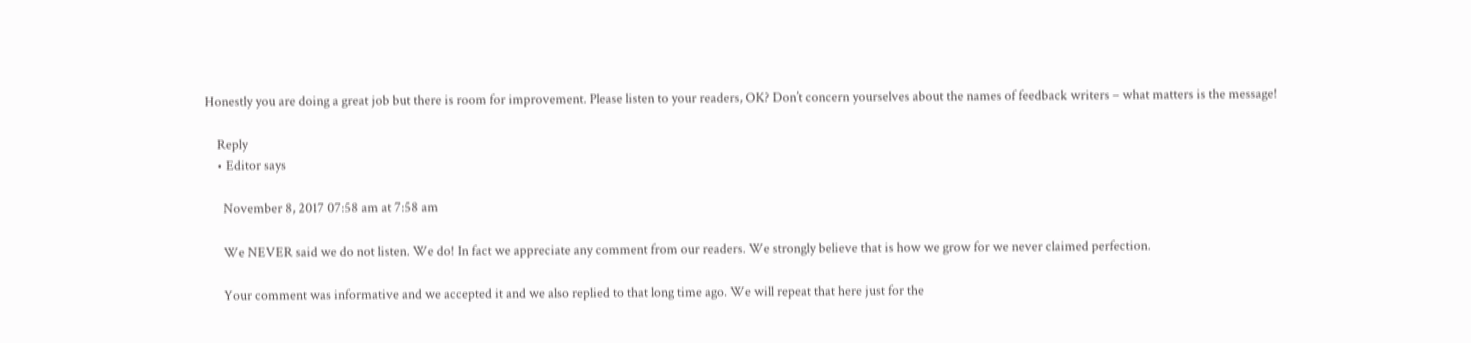Honestly you are doing a great job but there is room for improvement. Please listen to your readers, OK? Don’t concern yourselves about the names of feedback writers – what matters is the message!

    Reply
    • Editor says

      November 8, 2017 07:58 am at 7:58 am

      We NEVER said we do not listen. We do! In fact we appreciate any comment from our readers. We strongly believe that is how we grow for we never claimed perfection.

      Your comment was informative and we accepted it and we also replied to that long time ago. We will repeat that here just for the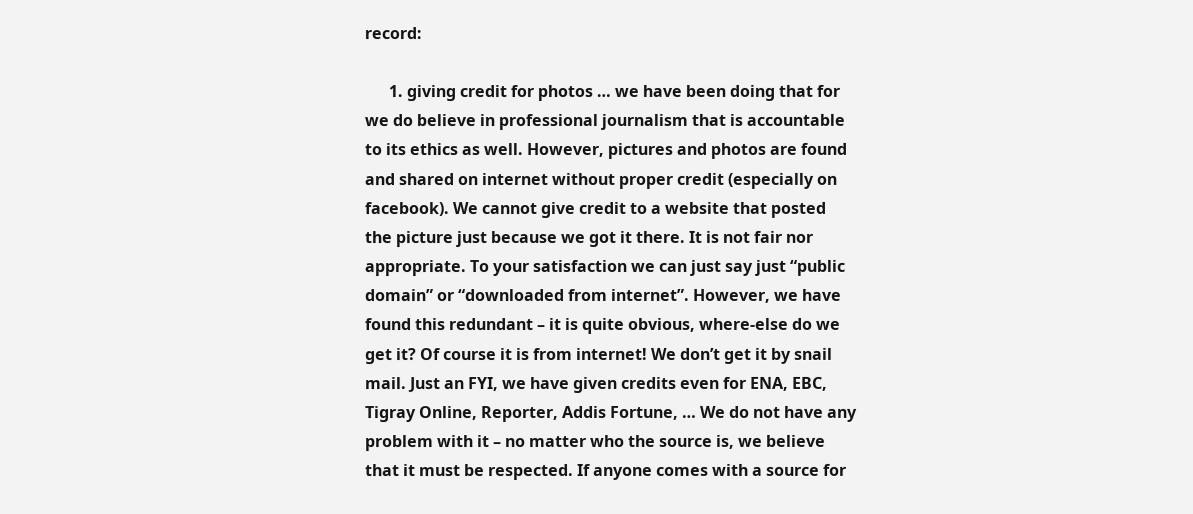record:

      1. giving credit for photos … we have been doing that for we do believe in professional journalism that is accountable to its ethics as well. However, pictures and photos are found and shared on internet without proper credit (especially on facebook). We cannot give credit to a website that posted the picture just because we got it there. It is not fair nor appropriate. To your satisfaction we can just say just “public domain” or “downloaded from internet”. However, we have found this redundant – it is quite obvious, where-else do we get it? Of course it is from internet! We don’t get it by snail mail. Just an FYI, we have given credits even for ENA, EBC, Tigray Online, Reporter, Addis Fortune, … We do not have any problem with it – no matter who the source is, we believe that it must be respected. If anyone comes with a source for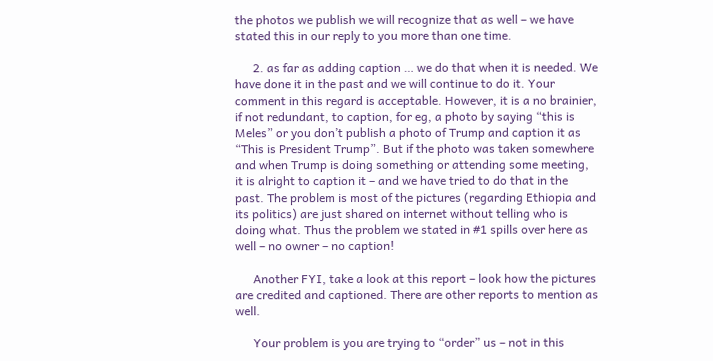the photos we publish we will recognize that as well – we have stated this in our reply to you more than one time.

      2. as far as adding caption … we do that when it is needed. We have done it in the past and we will continue to do it. Your comment in this regard is acceptable. However, it is a no brainier, if not redundant, to caption, for eg, a photo by saying “this is Meles” or you don’t publish a photo of Trump and caption it as “This is President Trump”. But if the photo was taken somewhere and when Trump is doing something or attending some meeting, it is alright to caption it – and we have tried to do that in the past. The problem is most of the pictures (regarding Ethiopia and its politics) are just shared on internet without telling who is doing what. Thus the problem we stated in #1 spills over here as well – no owner – no caption!

      Another FYI, take a look at this report – look how the pictures are credited and captioned. There are other reports to mention as well.

      Your problem is you are trying to “order” us – not in this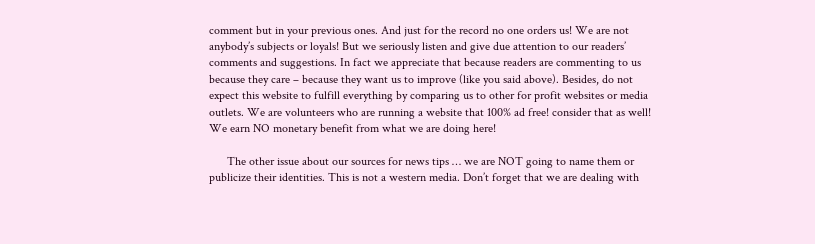comment but in your previous ones. And just for the record no one orders us! We are not anybody’s subjects or loyals! But we seriously listen and give due attention to our readers’ comments and suggestions. In fact we appreciate that because readers are commenting to us because they care – because they want us to improve (like you said above). Besides, do not expect this website to fulfill everything by comparing us to other for profit websites or media outlets. We are volunteers who are running a website that 100% ad free! consider that as well! We earn NO monetary benefit from what we are doing here!

      The other issue about our sources for news tips … we are NOT going to name them or publicize their identities. This is not a western media. Don’t forget that we are dealing with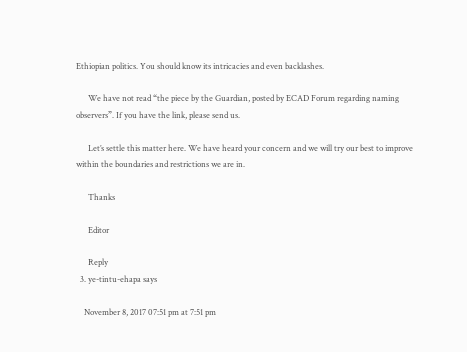Ethiopian politics. You should know its intricacies and even backlashes.

      We have not read “the piece by the Guardian, posted by ECAD Forum regarding naming observers”. If you have the link, please send us.

      Let’s settle this matter here. We have heard your concern and we will try our best to improve within the boundaries and restrictions we are in.

      Thanks

      Editor

      Reply
  3. ye-tintu-ehapa says

    November 8, 2017 07:51 pm at 7:51 pm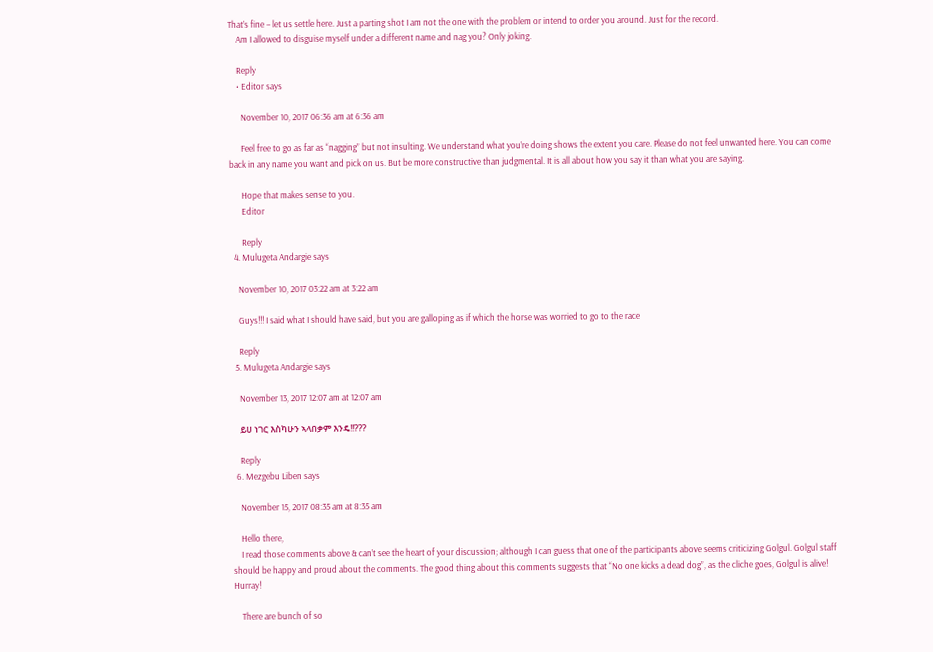That’s fine – let us settle here. Just a parting shot I am not the one with the problem or intend to order you around. Just for the record.
    Am I allowed to disguise myself under a different name and nag you? Only joking.

    Reply
    • Editor says

      November 10, 2017 06:36 am at 6:36 am

      Feel free to go as far as “nagging” but not insulting. We understand what you’re doing shows the extent you care. Please do not feel unwanted here. You can come back in any name you want and pick on us. But be more constructive than judgmental. It is all about how you say it than what you are saying.

      Hope that makes sense to you.
      Editor

      Reply
  4. Mulugeta Andargie says

    November 10, 2017 03:22 am at 3:22 am

    Guys!!! I said what I should have said, but you are galloping as if which the horse was worried to go to the race

    Reply
  5. Mulugeta Andargie says

    November 13, 2017 12:07 am at 12:07 am

    ይሀ ነገር እስካሁን ኣላበቃም እንዴ!!???

    Reply
  6. Mezgebu Liben says

    November 15, 2017 08:35 am at 8:35 am

    Hello there,
    I read those comments above & can’t see the heart of your discussion; although I can guess that one of the participants above seems criticizing Golgul. Golgul staff should be happy and proud about the comments. The good thing about this comments suggests that “No one kicks a dead dog”, as the cliche goes, Golgul is alive! Hurray!

    There are bunch of so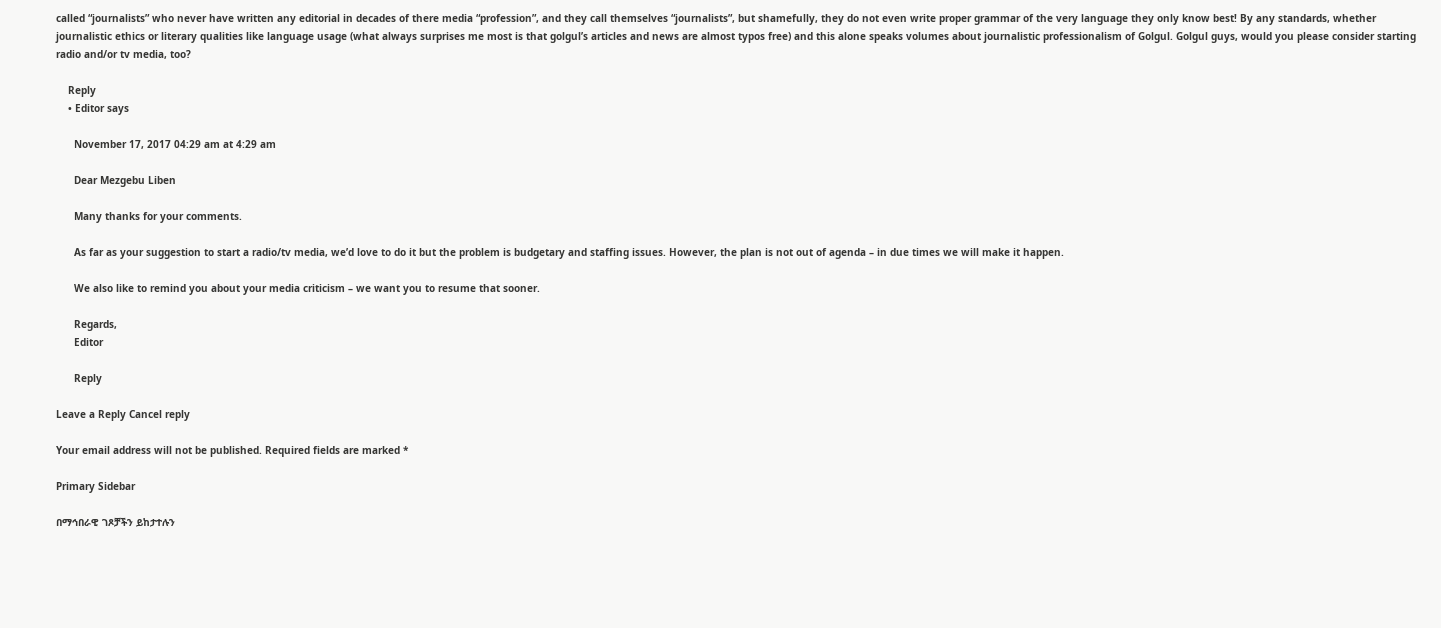called “journalists” who never have written any editorial in decades of there media “profession”, and they call themselves “journalists”, but shamefully, they do not even write proper grammar of the very language they only know best! By any standards, whether journalistic ethics or literary qualities like language usage (what always surprises me most is that golgul’s articles and news are almost typos free) and this alone speaks volumes about journalistic professionalism of Golgul. Golgul guys, would you please consider starting radio and/or tv media, too?

    Reply
    • Editor says

      November 17, 2017 04:29 am at 4:29 am

      Dear Mezgebu Liben

      Many thanks for your comments.

      As far as your suggestion to start a radio/tv media, we’d love to do it but the problem is budgetary and staffing issues. However, the plan is not out of agenda – in due times we will make it happen.

      We also like to remind you about your media criticism – we want you to resume that sooner.

      Regards,
      Editor

      Reply

Leave a Reply Cancel reply

Your email address will not be published. Required fields are marked *

Primary Sidebar

በማኅበራዊ ገጾቻችን ይከታተሉን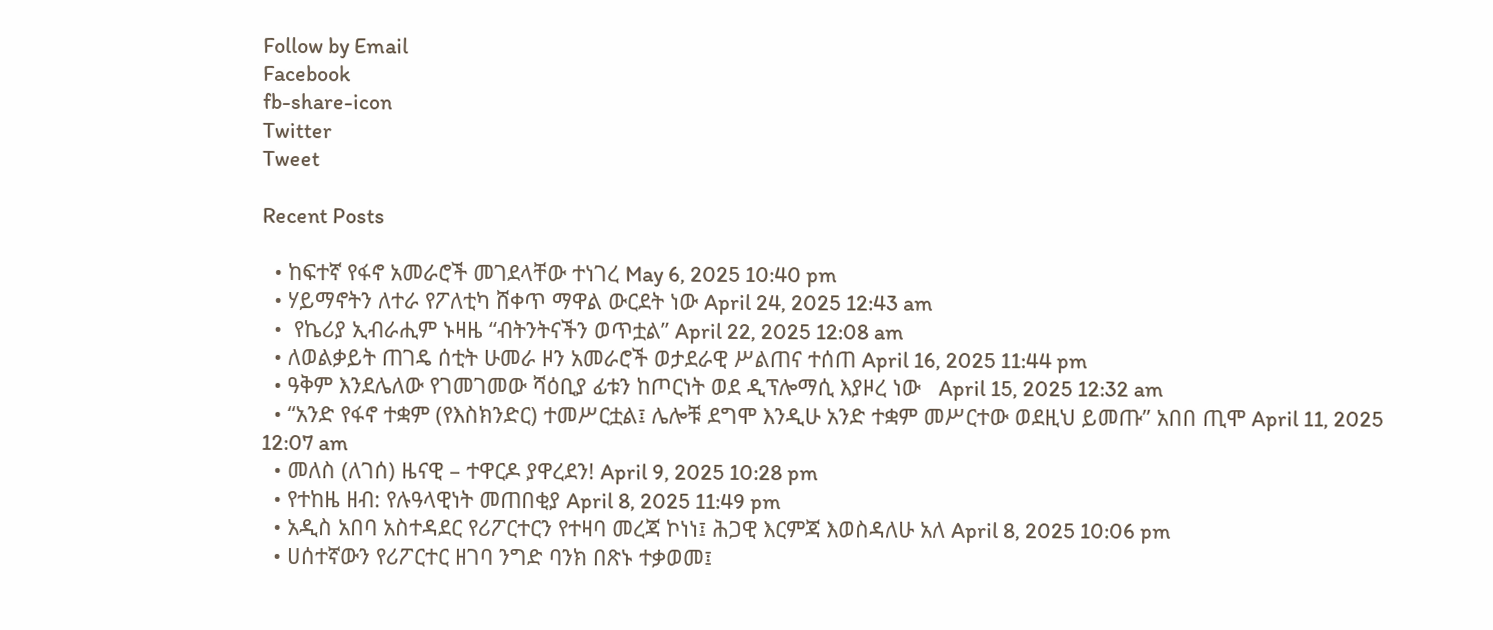Follow by Email
Facebook
fb-share-icon
Twitter
Tweet

Recent Posts

  • ከፍተኛ የፋኖ አመራሮች መገደላቸው ተነገረ May 6, 2025 10:40 pm
  • ሃይማኖትን ለተራ የፖለቲካ ሸቀጥ ማዋል ውርደት ነው April 24, 2025 12:43 am
  •  የኬሪያ ኢብራሒም ኑዛዜ “ብትንትናችን ወጥቷል” April 22, 2025 12:08 am
  • ለወልቃይት ጠገዴ ሰቲት ሁመራ ዞን አመራሮች ወታደራዊ ሥልጠና ተሰጠ April 16, 2025 11:44 pm
  • ዓቅም እንደሌለው የገመገመው ሻዕቢያ ፊቱን ከጦርነት ወደ ዲፕሎማሲ እያዞረ ነው   April 15, 2025 12:32 am
  • “አንድ የፋኖ ተቋም (የእስክንድር) ተመሥርቷል፤ ሌሎቹ ደግሞ እንዲሁ አንድ ተቋም መሥርተው ወደዚህ ይመጡ” አበበ ጢሞ April 11, 2025 12:07 am
  • መለስ (ለገሰ) ዜናዊ – ተዋርዶ ያዋረደን! April 9, 2025 10:28 pm
  • የተከዜ ዘብ: የሉዓላዊነት መጠበቂያ April 8, 2025 11:49 pm
  • አዲስ አበባ አስተዳደር የሪፖርተርን የተዛባ መረጃ ኮነነ፤ ሕጋዊ እርምጃ እወስዳለሁ አለ April 8, 2025 10:06 pm
  • ሀሰተኛውን የሪፖርተር ዘገባ ንግድ ባንክ በጽኑ ተቃወመ፤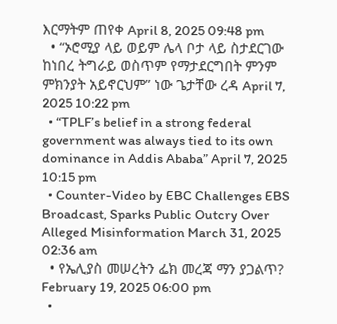እርማትም ጠየቀ April 8, 2025 09:48 pm
  • “ኦሮሚያ ላይ ወይም ሌላ ቦታ ላይ ስታደርገው ከነበረ ትግራይ ወስጥም የማታደርግበት ምንም ምክንያት አይኖርህም” ነው ጌታቸው ረዳ April 7, 2025 10:22 pm
  • “TPLF’s belief in a strong federal government was always tied to its own dominance in Addis Ababa” April 7, 2025 10:15 pm
  • Counter-Video by EBC Challenges EBS Broadcast, Sparks Public Outcry Over Alleged Misinformation March 31, 2025 02:36 am
  • የኤሊያስ መሠረትን ፌክ መረጃ ማን ያጋልጥ? February 19, 2025 06:00 pm
  •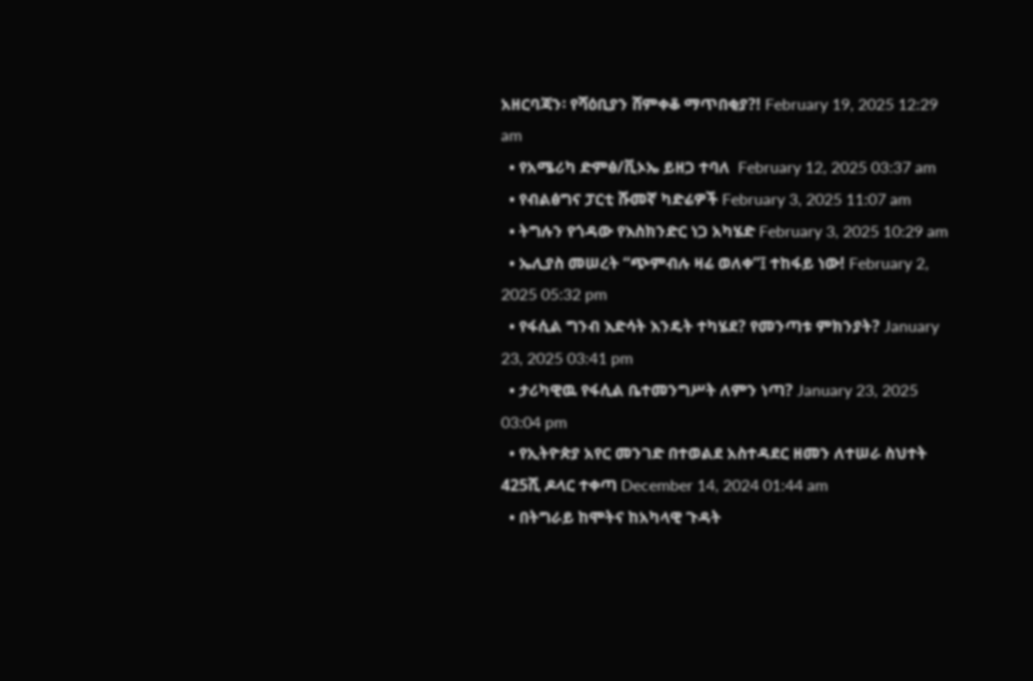አዘርባጃን፡ የሻዕቢያን ሸምቀቆ ማጥበቂያ?! February 19, 2025 12:29 am
  • የአሜሪካ ድምፅ/ቪኦኤ ይዘጋ ተባለ  February 12, 2025 03:37 am
  • የብልፅግና ፓርቲ ሹመኛ ካድሬዎች February 3, 2025 11:07 am
  • ትግሉን የጎዳው የእስክንድር ነጋ አካሄድ February 3, 2025 10:29 am
  • ኤሊያስ መሠረት “ጭምብሉ ዛሬ ወለቀ”፤ ተከፋይ ነው! February 2, 2025 05:32 pm
  • የፋሲል ግንብ እድሳት እንዴት ተካሄደ? የመንጣቱ ምክንያት? January 23, 2025 03:41 pm
  • ታሪካዊዉ የፋሲል ቤተመንግሥት ለምን ነጣ? January 23, 2025 03:04 pm
  • የኢትዮጵያ አየር መንገድ በተወልደ አስተዳደር ዘመን ለተሠራ ስህተት 425ሺ ዶላር ተቀጣ December 14, 2024 01:44 am
  • በትግራይ ከሞትና ከአካላዊ ጉዳት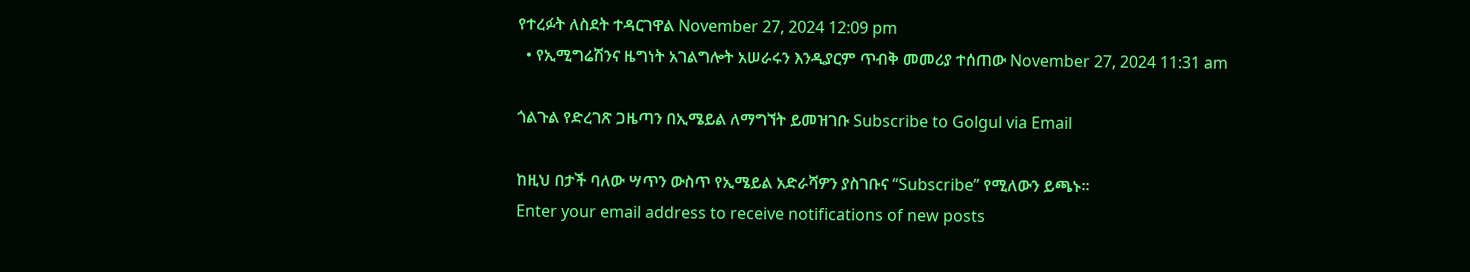የተረፉት ለስደት ተዳርገዋል November 27, 2024 12:09 pm
  • የኢሚግሬሽንና ዜግነት አገልግሎት አሠራሩን እንዲያርም ጥብቅ መመሪያ ተሰጠው November 27, 2024 11:31 am

ጎልጉል የድረገጽ ጋዜጣን በኢሜይል ለማግኘት ይመዝገቡ Subscribe to Golgul via Email

ከዚህ በታች ባለው ሣጥን ውስጥ የኢሜይል አድራሻዎን ያስገቡና “Subscribe” የሚለውን ይጫኑ፡፡
Enter your email address to receive notifications of new posts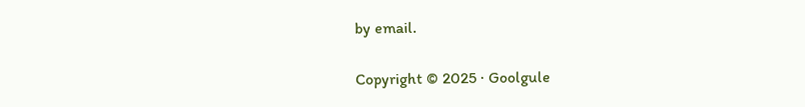by email.

Copyright © 2025 · Goolgule